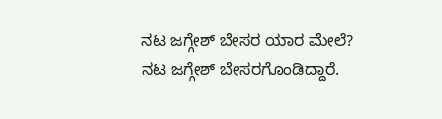ನಟ ಜಗ್ಗೇಶ್ ಬೇಸರ ಯಾರ ಮೇಲೆ?
ನಟ ಜಗ್ಗೇಶ್ ಬೇಸರಗೊಂಡಿದ್ದಾರೆ.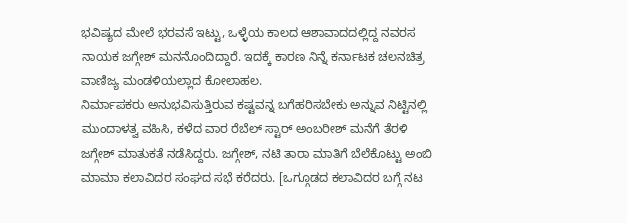ಭವಿಷ್ಯದ ಮೇಲೆ ಭರವಸೆ ಇಟ್ಟು, ಒಳ್ಳೆಯ ಕಾಲದ ಆಶಾವಾದದಲ್ಲಿದ್ದ ನವರಸ ನಾಯಕ ಜಗ್ಗೇಶ್ ಮನನೊಂದಿದ್ದಾರೆ. ಇದಕ್ಕೆ ಕಾರಣ ನಿನ್ನೆ ಕರ್ನಾಟಕ ಚಲನಚಿತ್ರ ವಾಣಿಜ್ಯ ಮಂಡಳಿಯಲ್ಲಾದ ಕೋಲಾಹಲ.
ನಿರ್ಮಾಪಕರು ಅನುಭವಿಸುತ್ತಿರುವ ಕಷ್ಟವನ್ನ ಬಗೆಹರಿಸಬೇಕು ಅನ್ನುವ ನಿಟ್ಟಿನಲ್ಲಿ ಮುಂದಾಳತ್ವ ವಹಿಸಿ, ಕಳೆದ ವಾರ ರೆಬೆಲ್ ಸ್ಟಾರ್ ಅಂಬರೀಶ್ ಮನೆಗೆ ತೆರಳಿ ಜಗ್ಗೇಶ್ ಮಾತುಕತೆ ನಡೆಸಿದ್ದರು. ಜಗ್ಗೇಶ್, ನಟಿ ತಾರಾ ಮಾತಿಗೆ ಬೆಲೆಕೊಟ್ಟು ಅಂಬಿ ಮಾಮಾ ಕಲಾವಿದರ ಸಂಘದ ಸಭೆ ಕರೆದರು. [ಒಗ್ಗೂಡದ ಕಲಾವಿದರ ಬಗ್ಗೆ ನಟ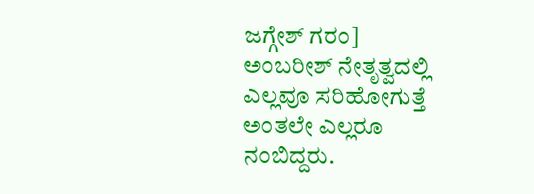ಜಗ್ಗೇಶ್ ಗರಂ]
ಅಂಬರೀಶ್ ನೇತೃತ್ವದಲ್ಲಿ ಎಲ್ಲವೂ ಸರಿಹೋಗುತ್ತೆ ಅಂತಲೇ ಎಲ್ಲರೂ ನಂಬಿದ್ದರು.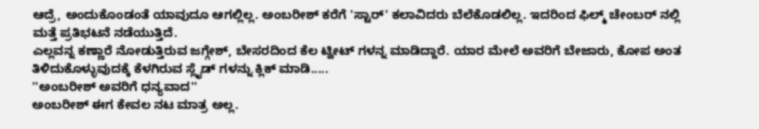ಆದ್ರೆ, ಅಂದುಕೊಂಡಂತೆ ಯಾವುದೂ ಆಗಲ್ಲಿಲ್ಲ. ಅಂಬರೀಶ್ ಕರೆಗೆ 'ಸ್ಟಾರ್' ಕಲಾವಿದರು ಬೆಲೆಕೊಡಲಿಲ್ಲ. ಇದರಿಂದ ಫಿಲ್ಮ್ ಚೇಂಬರ್ ನಲ್ಲಿ ಮತ್ತೆ ಪ್ರತಿಭಟನೆ ನಡೆಯುತ್ತಿದೆ.
ಎಲ್ಲವನ್ನ ಕಣ್ಣಾರೆ ನೋಡುತ್ತಿರುವ ಜಗ್ಗೇಶ್, ಬೇಸರದಿಂದ ಕೆಲ ಟ್ವೀಟ್ ಗಳನ್ನ ಮಾಡಿದ್ದಾರೆ. ಯಾರ ಮೇಲೆ ಅವರಿಗೆ ಬೇಜಾರು, ಕೋಪ ಅಂತ ತಿಳಿದುಕೊಳ್ಳುವುದಕ್ಕೆ ಕೆಳಗಿರುವ ಸ್ಲೈಡ್ ಗಳನ್ನು ಕ್ಲಿಕ್ ಮಾಡಿ.....
''ಅಂಬರೀಶ್ ಅವರಿಗೆ ಧನ್ಯವಾದ''
ಅಂಬರೀಶ್ ಈಗ ಕೇವಲ ನಟ ಮಾತ್ರ ಅಲ್ಲ.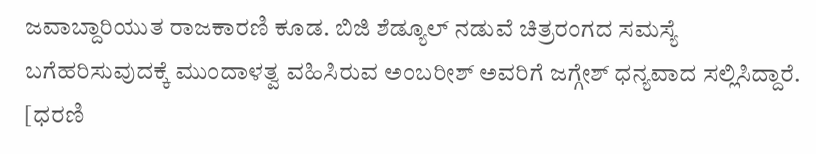ಜವಾಬ್ದಾರಿಯುತ ರಾಜಕಾರಣಿ ಕೂಡ. ಬಿಜಿ ಶೆಡ್ಯೂಲ್ ನಡುವೆ ಚಿತ್ರರಂಗದ ಸಮಸ್ಯೆ ಬಗೆಹರಿಸುವುದಕ್ಕೆ ಮುಂದಾಳತ್ವ ವಹಿಸಿರುವ ಅಂಬರೀಶ್ ಅವರಿಗೆ ಜಗ್ಗೇಶ್ ಧನ್ಯವಾದ ಸಲ್ಲಿಸಿದ್ದಾರೆ. [ಧರಣಿ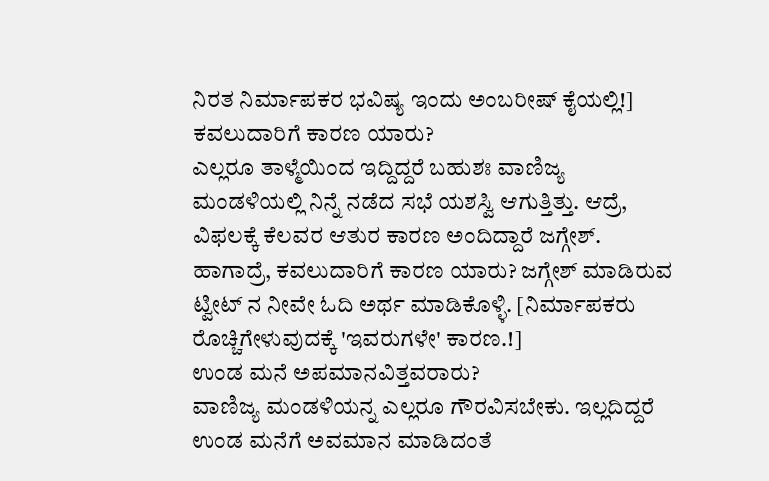ನಿರತ ನಿರ್ಮಾಪಕರ ಭವಿಷ್ಯ ಇಂದು ಅಂಬರೀಷ್ ಕೈಯಲ್ಲಿ!]
ಕವಲುದಾರಿಗೆ ಕಾರಣ ಯಾರು?
ಎಲ್ಲರೂ ತಾಳ್ಮೆಯಿಂದ ಇದ್ದಿದ್ದರೆ ಬಹುಶಃ ವಾಣಿಜ್ಯ ಮಂಡಳಿಯಲ್ಲಿ ನಿನ್ನೆ ನಡೆದ ಸಭೆ ಯಶಸ್ವಿ ಆಗುತ್ತಿತ್ತು. ಆದ್ರೆ, ವಿಫಲಕ್ಕೆ ಕೆಲವರ ಆತುರ ಕಾರಣ ಅಂದಿದ್ದಾರೆ ಜಗ್ಗೇಶ್. ಹಾಗಾದ್ರೆ, ಕವಲುದಾರಿಗೆ ಕಾರಣ ಯಾರು? ಜಗ್ಗೇಶ್ ಮಾಡಿರುವ ಟ್ವೀಟ್ ನ ನೀವೇ ಓದಿ ಅರ್ಥ ಮಾಡಿಕೊಳ್ಳಿ. [ನಿರ್ಮಾಪಕರು ರೊಚ್ಚಿಗೇಳುವುದಕ್ಕೆ 'ಇವರುಗಳೇ' ಕಾರಣ.!]
ಉಂಡ ಮನೆ ಅಪಮಾನವಿತ್ತವರಾರು?
ವಾಣಿಜ್ಯ ಮಂಡಳಿಯನ್ನ ಎಲ್ಲರೂ ಗೌರವಿಸಬೇಕು. ಇಲ್ಲದಿದ್ದರೆ ಉಂಡ ಮನೆಗೆ ಅವಮಾನ ಮಾಡಿದಂತೆ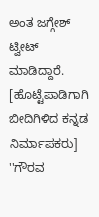ಅಂತ ಜಗ್ಗೇಶ್ ಟ್ವೀಟ್ ಮಾಡಿದ್ದಾರೆ. [ಹೊಟ್ಟೆಪಾಡಿಗಾಗಿ ಬೀದಿಗಿಳಿದ ಕನ್ನಡ ನಿರ್ಮಾಪಕರು]
''ಗೌರವ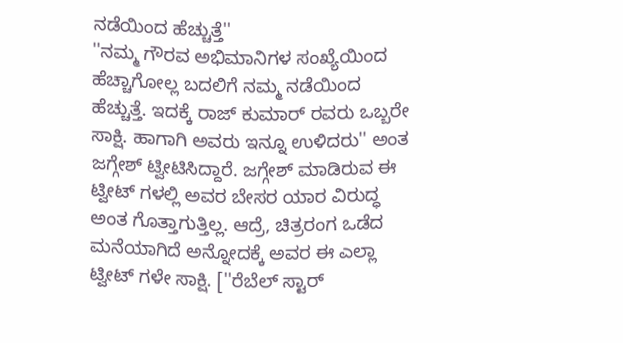ನಡೆಯಿಂದ ಹೆಚ್ಚುತ್ತೆ''
''ನಮ್ಮ ಗೌರವ ಅಭಿಮಾನಿಗಳ ಸಂಖ್ಯೆಯಿಂದ ಹೆಚ್ಚಾಗೋಲ್ಲ ಬದಲಿಗೆ ನಮ್ಮ ನಡೆಯಿಂದ ಹೆಚ್ಚುತ್ತೆ. ಇದಕ್ಕೆ ರಾಜ್ ಕುಮಾರ್ ರವರು ಒಬ್ಬರೇ ಸಾಕ್ಷಿ. ಹಾಗಾಗಿ ಅವರು ಇನ್ನೂ ಉಳಿದರು'' ಅಂತ ಜಗ್ಗೇಶ್ ಟ್ವೀಟಿಸಿದ್ದಾರೆ. ಜಗ್ಗೇಶ್ ಮಾಡಿರುವ ಈ ಟ್ವೀಟ್ ಗಳಲ್ಲಿ ಅವರ ಬೇಸರ ಯಾರ ವಿರುದ್ಧ ಅಂತ ಗೊತ್ತಾಗುತ್ತಿಲ್ಲ. ಆದ್ರೆ, ಚಿತ್ರರಂಗ ಒಡೆದ ಮನೆಯಾಗಿದೆ ಅನ್ನೋದಕ್ಕೆ ಅವರ ಈ ಎಲ್ಲಾ ಟ್ವೀಟ್ ಗಳೇ ಸಾಕ್ಷಿ. [''ರೆಬೆಲ್ ಸ್ಟಾರ್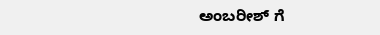ಅಂಬರೀಶ್ ಗೆ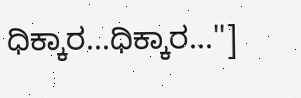ಧಿಕ್ಕಾರ...ಧಿಕ್ಕಾರ...'']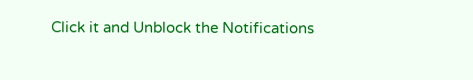Click it and Unblock the Notifications